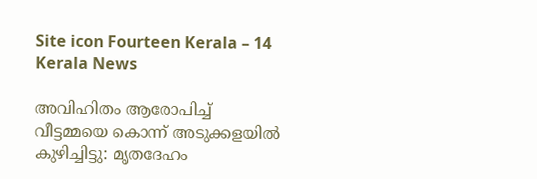Site icon Fourteen Kerala – 14 Kerala News

അവിഹിതം ആരോപിച്ച് വീട്ടമ്മയെ കൊന്ന് അടുക്കളയിൽ കുഴിച്ചിട്ടു: മൃതദേഹം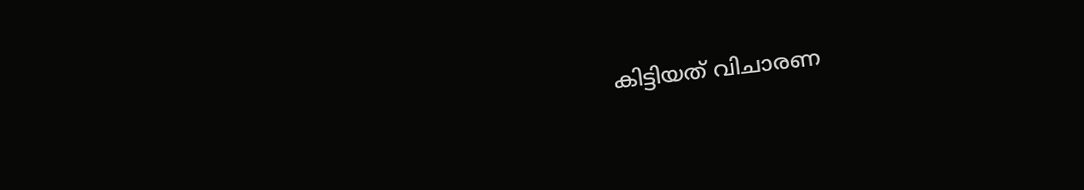കിട്ടിയത് വിചാരണ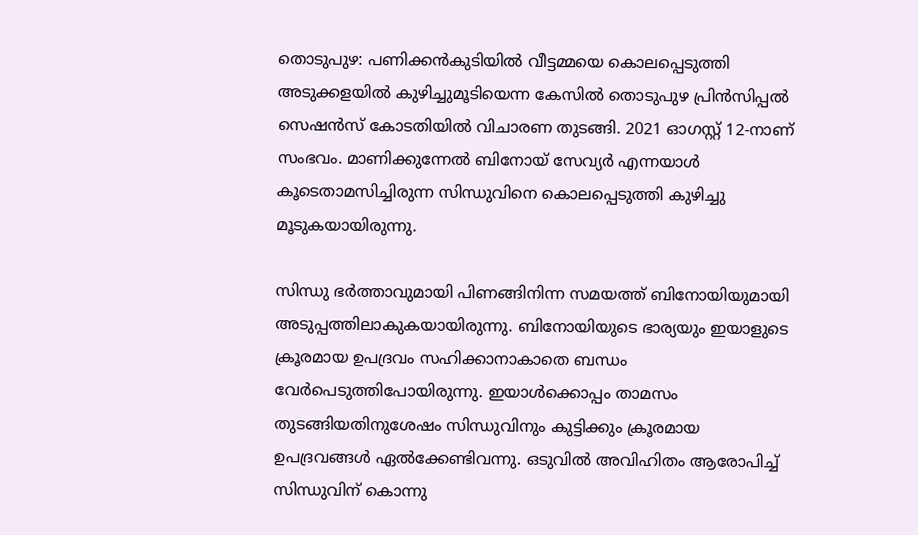തൊടുപുഴ: പണിക്കന്‍കുടിയില്‍ വീട്ടമ്മയെ കൊലപ്പെടുത്തി അടുക്കളയില്‍ കുഴിച്ചുമൂടിയെന്ന കേസില്‍ തൊടുപുഴ പ്രിന്‍സിപ്പല്‍ സെഷന്‍സ് കോടതിയില്‍ വിചാരണ തുടങ്ങി. 2021 ഓഗസ്റ്റ് 12-നാണ് സംഭവം. മാണിക്കുന്നേല്‍ ബിനോയ് സേവ്യര്‍ എന്നയാള്‍ കൂടെതാമസിച്ചിരുന്ന സിന്ധുവിനെ കൊലപ്പെടുത്തി കുഴിച്ചു മൂടുകയായിരുന്നു.

സിന്ധു ഭര്‍ത്താവുമായി പിണങ്ങിനിന്ന സമയത്ത് ബിനോയിയുമായി അടുപ്പത്തിലാകുകയായിരുന്നു. ബിനോയിയുടെ ഭാര്യയും ഇയാളുടെ ക്രൂരമായ ഉപദ്രവം സഹിക്കാനാകാതെ ബന്ധം വേര്‍പെടുത്തിപോയിരുന്നു. ഇയാള്‍ക്കൊപ്പം താമസം തുടങ്ങിയതിനുശേഷം സിന്ധുവിനും കുട്ടിക്കും ക്രൂരമായ ഉപദ്രവങ്ങള്‍ ഏല്‍ക്കേണ്ടിവന്നു. ഒടുവില്‍ അവിഹിതം ആരോപിച്ച് സിന്ധുവിന് കൊന്നു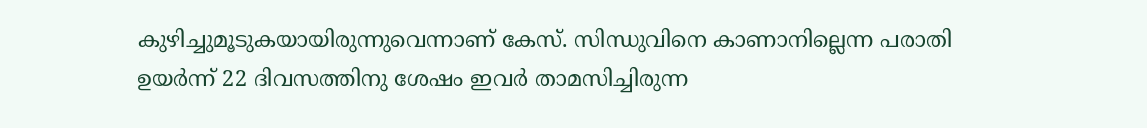കുഴിച്ചുമൂടുകയായിരുന്നുവെന്നാണ് കേസ്. സിന്ധുവിനെ കാണാനില്ലെന്ന പരാതി ഉയര്‍ന്ന് 22 ദിവസത്തിനു ശേഷം ഇവര്‍ താമസിച്ചിരുന്ന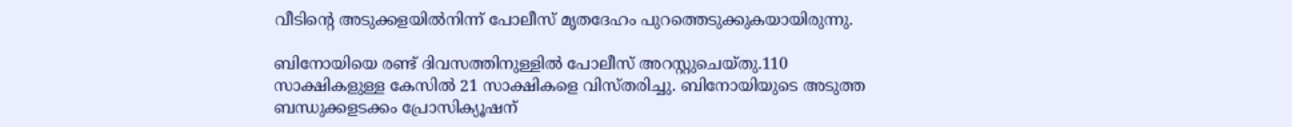വീടിന്റെ അടുക്കളയില്‍നിന്ന് പോലീസ് മൃതദേഹം പുറത്തെടുക്കുകയായിരുന്നു.

ബിനോയിയെ രണ്ട് ദിവസത്തിനുള്ളില്‍ പോലീസ് അറസ്റ്റുചെയ്തു.110 സാക്ഷികളുള്ള കേസില്‍ 21 സാക്ഷികളെ വിസ്തരിച്ചു. ബിനോയിയുടെ അടുത്ത ബന്ധുക്കളടക്കം പ്രോസിക്യൂഷന്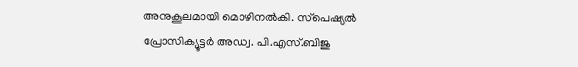അനുകൂലമായി മൊഴിനല്‍കി. സ്‌പെഷ്യല്‍ പ്രോസിക്യൂട്ടര്‍ അഡ്വ. പി.എസ്.ബിജു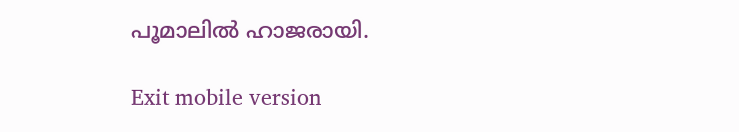പൂമാലില്‍ ഹാജരായി.

Exit mobile version